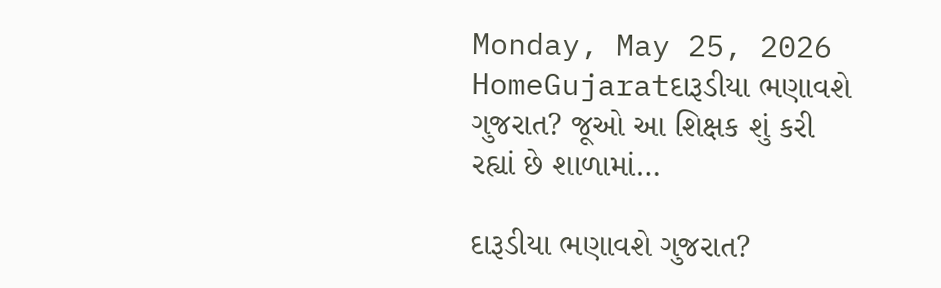Monday, May 25, 2026
HomeGujaratદારૂડીયા ભણાવશે ગુજરાત? જૂઓ આ શિક્ષક શું કરી રહ્યાં છે શાળામાં…

દારૂડીયા ભણાવશે ગુજરાત?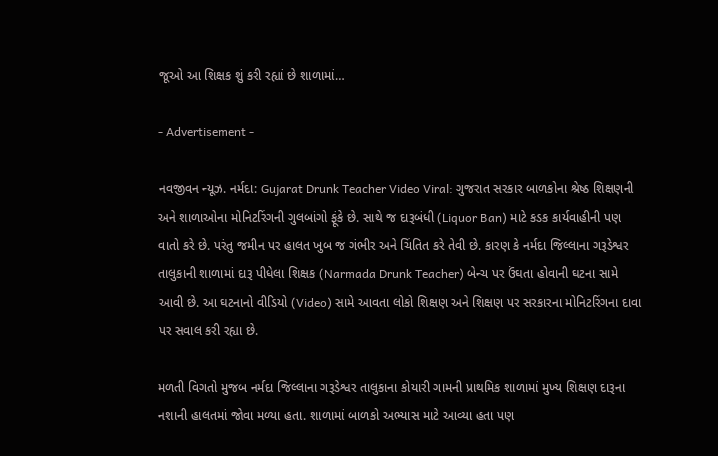જૂઓ આ શિક્ષક શું કરી રહ્યાં છે શાળામાં…

- Advertisement -

નવજીવન ન્યૂઝ. નર્મદા: Gujarat Drunk Teacher Video Viral: ગુજરાત સરકાર બાળકોના શ્રેષ્ઠ શિક્ષણની અને શાળાઓના મોનિટરિંગની ગુલબાંગો ફૂંકે છે. સાથે જ દારૂબંધી (Liquor Ban) માટે કડક કાર્યવાહીની પણ વાતો કરે છે. પરંતુ જમીન પર હાલત ખુબ જ ગંભીર અને ચિંતિત કરે તેવી છે. કારણ કે નર્મદા જિલ્લાના ગરૂડેશ્વર તાલુકાની શાળામાં દારૂ પીધેલા શિક્ષક (Narmada Drunk Teacher) બેન્ચ પર ઉંઘતા હોવાની ઘટના સામે આવી છે. આ ઘટનાનો વીડિયો (Video) સામે આવતા લોકો શિક્ષણ અને શિક્ષણ પર સરકારના મોનિટરિંગના દાવા પર સવાલ કરી રહ્યા છે.

મળતી વિગતો મુજબ નર્મદા જિલ્લાના ગરૂડેશ્વર તાલુકાના કોયારી ગામની પ્રાથમિક શાળામાં મુખ્ય શિક્ષણ દારૂના નશાની હાલતમાં જોવા મળ્યા હતા. શાળામાં બાળકો અભ્યાસ માટે આવ્યા હતા પણ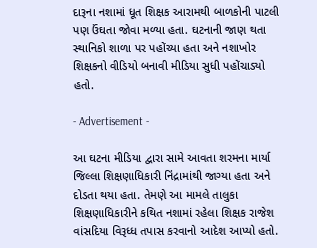દારૂના નશામાં ધૂત શિક્ષક આરામથી બાળકોની પાટલી પણ ઉંઘતા જોવા મળ્યા હતા. ઘટનાની જાણ થતા સ્થાનિકો શાળા પર પહોંચ્યા હતા અને નશાખોર શિક્ષકનો વીડિયો બનાવી મીડિયા સુધી પહોંચાડ્યો હતો.

- Advertisement -

આ ઘટના મીડિયા દ્વારા સામે આવતા શરમના માર્યા જિલ્લા શિક્ષણાધિકારી નિંદ્રામાંથી જાગ્યા હતા અને દોડતા થયા હતા. તેમણે આ મામલે તાલુકા શિક્ષણાધિકારીને કથિત નશામાં રહેલા શિક્ષક રાજેશ વાંસદિયા વિરૂધ્ધ તપાસ કરવાનો આદેશ આપ્યો હતો.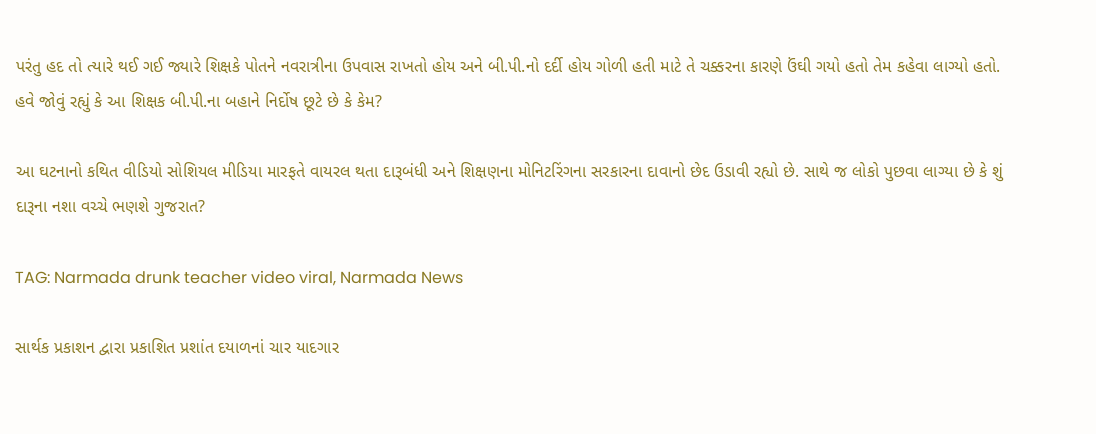પરંતુ હદ તો ત્યારે થઈ ગઈ જ્યારે શિક્ષકે પોતને નવરાત્રીના ઉપવાસ રાખતો હોય અને બી.પી.નો દર્દી હોય ગોળી હતી માટે તે ચક્કરના કારણે ઉંઘી ગયો હતો તેમ કહેવા લાગ્યો હતો. હવે જોવું રહ્યું કે આ શિક્ષક બી.પી.ના બહાને નિર્દોષ છૂટે છે કે કેમ?

આ ઘટનાનો કથિત વીડિયો સોશિયલ મીડિયા મારફતે વાયરલ થતા દારૂબંધી અને શિક્ષણના મોનિટરિંગના સરકારના દાવાનો છેદ ઉડાવી રહ્યો છે. સાથે જ લોકો પુછવા લાગ્યા છે કે શું દારૂના નશા વચ્ચે ભણશે ગુજરાત?

TAG: Narmada drunk teacher video viral, Narmada News

સાર્થક પ્રકાશન દ્વારા પ્રકાશિત પ્રશાંત દયાળનાં ચાર યાદગાર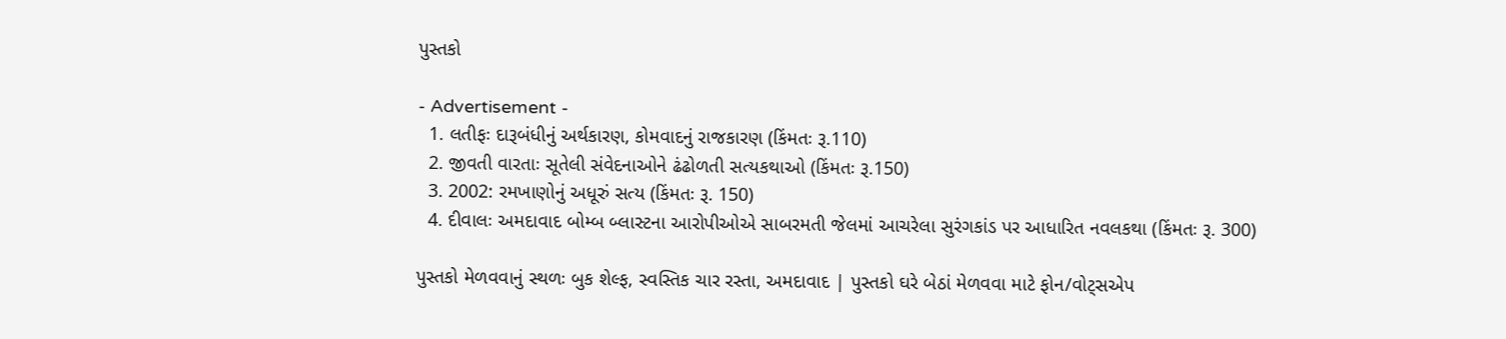પુસ્તકો

- Advertisement -
  1. લતીફઃ દારૂબંધીનું અર્થકારણ, કોમવાદનું રાજકારણ (કિંમતઃ રૂ.110)
  2. જીવતી વારતાઃ સૂતેલી સંવેદનાઓને ઢંઢોળતી સત્યકથાઓ (કિંમતઃ રૂ.150)
  3. 2002: રમખાણોનું અધૂરું સત્ય (કિંમતઃ રૂ. 150)
  4. દીવાલઃ અમદાવાદ બોમ્બ બ્લાસ્ટના આરોપીઓએ સાબરમતી જેલમાં આચરેલા સુરંગકાંડ પર આધારિત નવલકથા (કિંમતઃ રૂ. 300)

પુસ્તકો મેળવવાનું સ્થળઃ બુક શેલ્ફ, સ્વસ્તિક ચાર રસ્તા, અમદાવાદ | પુસ્તકો ઘરે બેઠાં મેળવવા માટે ફોન/વોટ્સએપ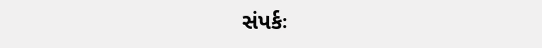સંપર્કઃ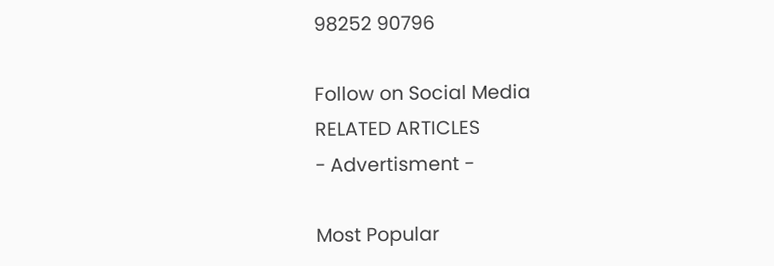98252 90796

Follow on Social Media
RELATED ARTICLES
- Advertisment -

Most Popular